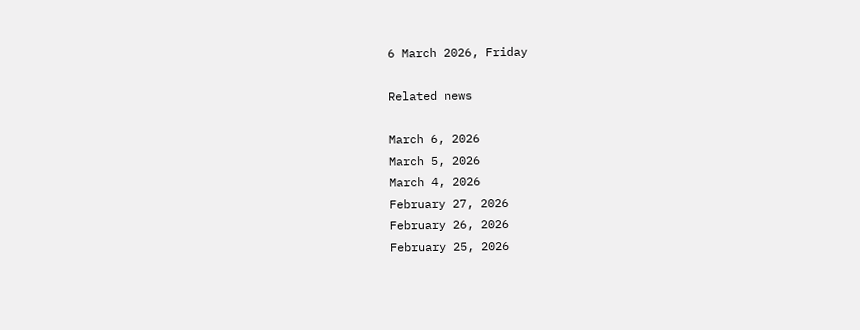6 March 2026, Friday

Related news

March 6, 2026
March 5, 2026
March 4, 2026
February 27, 2026
February 26, 2026
February 25, 2026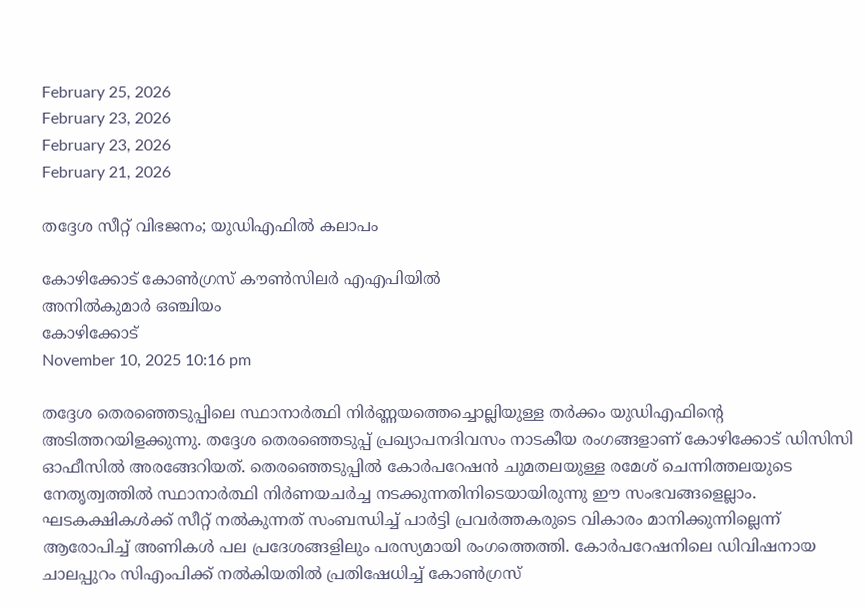February 25, 2026
February 23, 2026
February 23, 2026
February 21, 2026

തദ്ദേശ സീറ്റ് വിഭജനം; യുഡിഎഫിൽ കലാപം

കോഴിക്കോട് കോൺഗ്രസ് കൗൺസിലർ എഎപിയില്‍
അനിൽകുമാർ ഒഞ്ചിയം
കോഴിക്കോട്
November 10, 2025 10:16 pm

തദ്ദേശ തെരഞ്ഞെടുപ്പിലെ സ്ഥാനാർത്ഥി നിർണ്ണയത്തെച്ചൊല്ലിയുള്ള തർക്കം യുഡിഎഫിന്റെ അടിത്തറയിളക്കുന്നു. തദ്ദേശ തെരഞ്ഞെടുപ്പ് പ്രഖ്യാപനദിവസം നാടകീയ രംഗങ്ങളാണ് കോഴിക്കോട് ഡിസിസി ഓഫീസിൽ അരങ്ങേറിയത്. തെരഞ്ഞെടുപ്പില്‍ കോർപറേഷൻ ചുമതലയുള്ള രമേശ് ചെന്നിത്തലയുടെ നേതൃത്വത്തിൽ സ്ഥാനാർത്ഥി നിർണയചർച്ച നടക്കുന്നതിനിടെയായിരുന്നു ഈ സംഭവങ്ങളെല്ലാം. ഘടകക്ഷികൾക്ക് സീറ്റ് നൽകുന്നത് സംബന്ധിച്ച് പാർട്ടി പ്രവർത്തകരുടെ വികാരം മാനിക്കുന്നില്ലെന്ന് ആരോപിച്ച് അണികൾ പല പ്രദേശങ്ങളിലും പരസ്യമായി രംഗത്തെത്തി. കോർപറേഷനിലെ ഡിവിഷനായ ചാലപ്പുറം സിഎംപിക്ക് നൽകിയതിൽ പ്രതിഷേധിച്ച് കോൺഗ്രസ്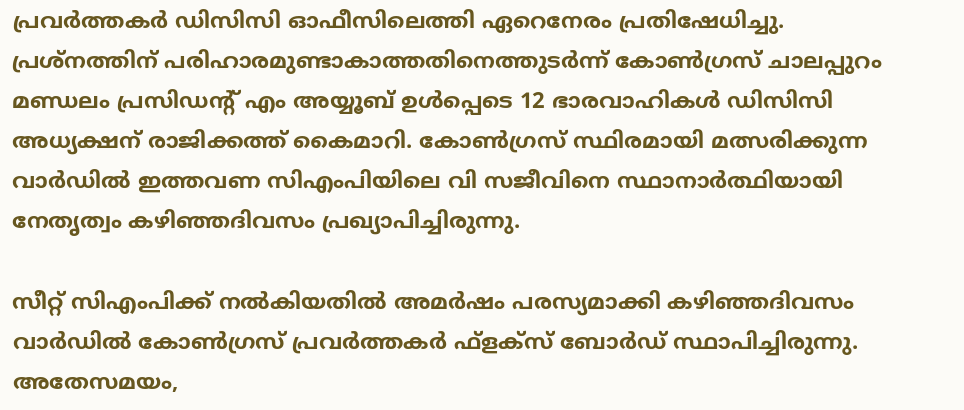പ്രവർത്തകർ ഡിസിസി ഓഫീസിലെത്തി ഏറെനേരം പ്രതിഷേധിച്ചു. പ്രശ്നത്തിന് പരിഹാരമുണ്ടാകാത്തതിനെത്തുടർന്ന് കോൺഗ്രസ് ചാലപ്പുറം മണ്ഡലം പ്രസിഡന്റ് എം അയ്യൂബ് ഉൾപ്പെടെ 12 ഭാരവാഹികൾ ഡിസിസി അധ്യക്ഷന് രാജിക്കത്ത് കൈമാറി. കോൺഗ്രസ് സ്ഥിരമായി മത്സരിക്കുന്ന വാർഡിൽ ഇത്തവണ സിഎംപിയിലെ വി സജീവിനെ സ്ഥാനാർത്ഥിയായി നേതൃത്വം കഴിഞ്ഞദിവസം പ്രഖ്യാപിച്ചിരുന്നു.

സീറ്റ് സിഎംപിക്ക് നൽകിയതിൽ അമർഷം പരസ്യമാക്കി കഴിഞ്ഞദിവസം വാർഡിൽ കോൺഗ്രസ് പ്രവർത്തകർ ഫ്ളക്സ് ബോർഡ് സ്ഥാപിച്ചിരുന്നു. അതേസമയം,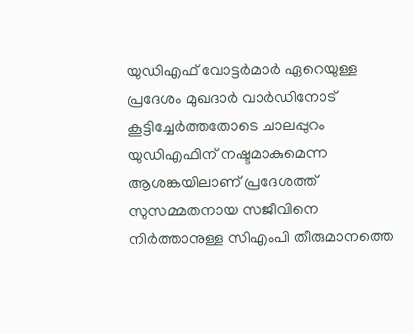യുഡിഎഫ് വോട്ടർമാർ ഏറെയുള്ള പ്രദേശം മുഖദാർ വാർഡിനോട് കൂട്ടിച്ചേർത്തതോടെ ചാലപ്പുറം യുഡിഎഫിന് നഷ്ടമാകുമെന്ന ആശങ്കയിലാണ് പ്രദേശത്ത് സുസമ്മതനായ സജീവിനെ നിർത്താനുള്ള സിഎംപി തീരുമാനത്തെ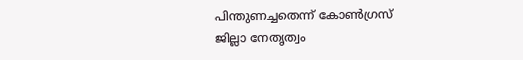പിന്തുണച്ചതെന്ന് കോൺഗ്രസ് ജില്ലാ നേതൃത്വം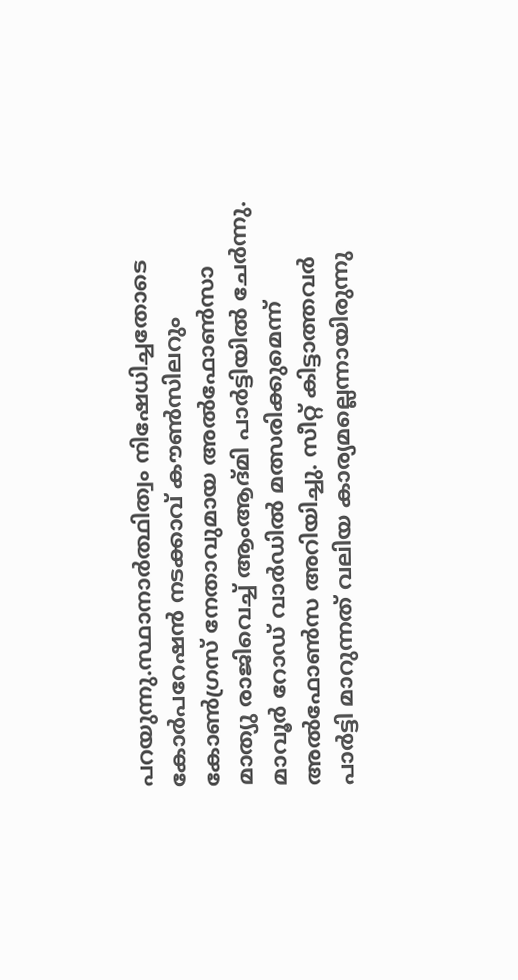പറയുന്നു.സ്ഥാനാർത്ഥിത്വം നിഷേധിച്ചതോടെ കോർപറേഷൻ നടക്കാവ് കൗൺസിലറും കോൺഗ്രസ് നേതാവുമായ അൽഫോൺസാ മാത്യു രാജിവെച്ച് ആംആദ്മി പാർട്ടിയിൽ ചേർന്നു. മാവൂർ റോഡ് വാർഡിൽ മത്സരിക്കുമെന്ന് അൽഫോൺസ അറിയിച്ചു. സീറ്റ് കിട്ടാത്തവർ പാർട്ടി മാറുന്നത് വലിയ കാര്യമല്ലെന്നായിരുന്നു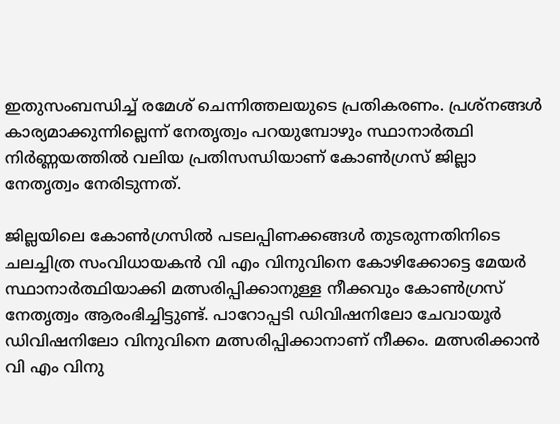ഇതുസംബന്ധിച്ച് രമേശ് ചെന്നിത്തലയുടെ പ്രതികരണം. പ്രശ്നങ്ങൾ കാര്യമാക്കുന്നില്ലെന്ന് നേതൃത്വം പറയുമ്പോഴും സ്ഥാനാർത്ഥി നിർണ്ണയത്തിൽ വലിയ പ്രതിസന്ധിയാണ് കോൺഗ്രസ് ജില്ലാ നേതൃത്വം നേരിടുന്നത്.

ജില്ലയിലെ കോൺഗ്രസിൽ പടലപ്പിണക്കങ്ങൾ തുടരുന്നതിനിടെ ചലച്ചിത്ര സംവിധായകൻ വി എം വിനുവിനെ കോഴിക്കോട്ടെ മേയർ സ്ഥാനാർത്ഥിയാക്കി മത്സരിപ്പിക്കാനുള്ള നീക്കവും കോൺഗ്രസ് നേതൃത്വം ആരംഭിച്ചിട്ടുണ്ട്. പാറോപ്പടി ഡിവിഷനിലോ ചേവായൂർ ഡിവിഷനിലോ വിനുവിനെ മത്സരിപ്പിക്കാനാണ് നീക്കം. മത്സരിക്കാൻ വി എം വിനു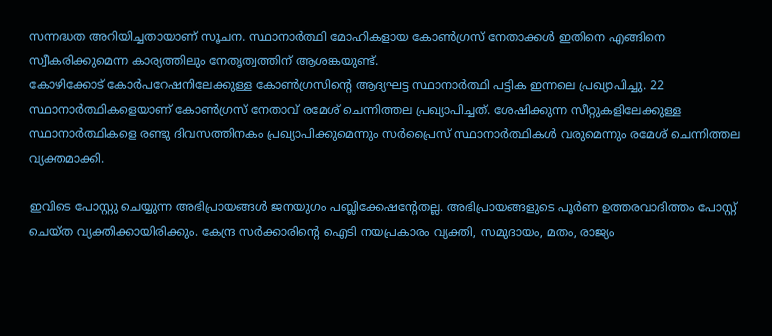സന്നദ്ധത അറിയിച്ചതായാണ് സൂചന. സ്ഥാനാർത്ഥി മോഹികളായ കോൺഗ്രസ് നേതാക്കൾ ഇതിനെ എങ്ങിനെ സ്വീകരിക്കുമെന്ന കാര്യത്തിലും നേതൃത്വത്തിന് ആശങ്കയുണ്ട്.
കോഴിക്കോട് കോർപറേഷനിലേക്കുള്ള കോൺഗ്രസിന്റെ ആദ്യഘട്ട സ്ഥാനാർത്ഥി പട്ടിക ഇന്നലെ പ്രഖ്യാപിച്ചു. 22 സ്ഥാനാർത്ഥികളെയാണ് കോൺഗ്രസ് നേതാവ് രമേശ് ചെന്നിത്തല പ്രഖ്യാപിച്ചത്. ശേഷിക്കുന്ന സീറ്റുകളിലേക്കുള്ള സ്ഥാനാർത്ഥികളെ രണ്ടു ദിവസത്തിനകം പ്രഖ്യാപിക്കുമെന്നും സർപ്രൈസ് സ്ഥാനാർത്ഥികൾ വരുമെന്നും രമേശ് ചെന്നിത്തല വ്യക്തമാക്കി.

ഇവിടെ പോസ്റ്റു ചെയ്യുന്ന അഭിപ്രായങ്ങള്‍ ജനയുഗം പബ്ലിക്കേഷന്റേതല്ല. അഭിപ്രായങ്ങളുടെ പൂര്‍ണ ഉത്തരവാദിത്തം പോസ്റ്റ് ചെയ്ത വ്യക്തിക്കായിരിക്കും. കേന്ദ്ര സര്‍ക്കാരിന്റെ ഐടി നയപ്രകാരം വ്യക്തി, സമുദായം, മതം, രാജ്യം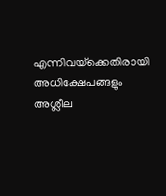എന്നിവയ്‌ക്കെതിരായി അധിക്ഷേപങ്ങളും അശ്ലീല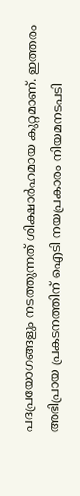പദപ്രയോഗങ്ങളും നടത്തുന്നത് ശിക്ഷാര്‍ഹമായ കുറ്റമാണ്. ഇത്തരം അഭിപ്രായ പ്രകടനത്തിന് ഐടി നയപ്രകാരം നിയമനടപടി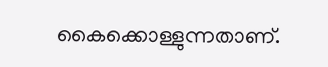കൈക്കൊള്ളുന്നതാണ്.